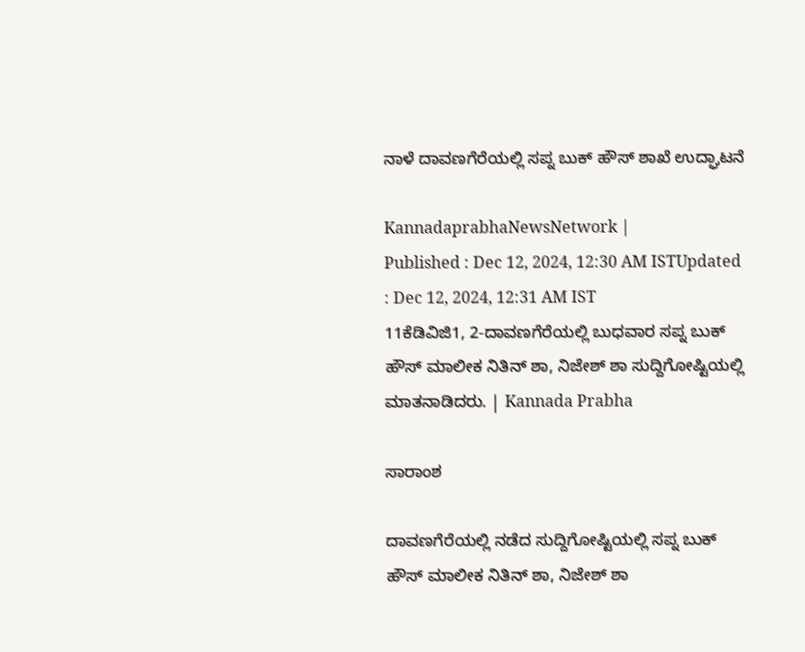ನಾಳೆ ದಾವಣಗೆರೆಯಲ್ಲಿ ಸಪ್ನ ಬುಕ್ ಹೌಸ್ ಶಾಖೆ ಉದ್ಘಾಟನೆ

KannadaprabhaNewsNetwork |
Published : Dec 12, 2024, 12:30 AM ISTUpdated : Dec 12, 2024, 12:31 AM IST
11ಕೆಡಿವಿಜಿ1, 2-ದಾವಣಗೆರೆಯಲ್ಲಿ ಬುಧವಾರ ಸಪ್ನ ಬುಕ್ ಹೌಸ್ ಮಾಲೀಕ ನಿತಿನ್ ಶಾ, ನಿಜೇಶ್ ಶಾ ಸುದ್ದಿಗೋಷ್ಟಿಯಲ್ಲಿ ಮಾತನಾಡಿದರು. | Kannada Prabha

ಸಾರಾಂಶ

ದಾವಣಗೆರೆಯಲ್ಲಿ ನಡೆದ ಸುದ್ದಿಗೋಷ್ಟಿಯಲ್ಲಿ ಸಪ್ನ ಬುಕ್ ಹೌಸ್ ಮಾಲೀಕ ನಿತಿನ್ ಶಾ, ನಿಜೇಶ್ ಶಾ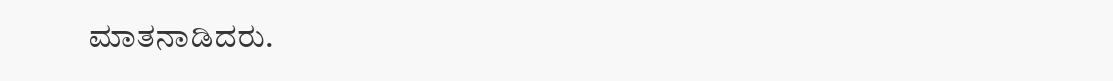ಮಾತನಾಡಿದರು.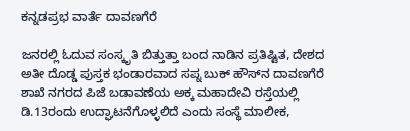ಕನ್ನಡಪ್ರಭ ವಾರ್ತೆ ದಾವಣಗೆರೆ

ಜನರಲ್ಲಿ ಓದುವ ಸಂಸ್ಕೃತಿ ಬಿತ್ತುತ್ತಾ ಬಂದ ನಾಡಿನ ಪ್ರತಿಷ್ಟಿತ, ದೇಶದ ಅತೀ ದೊಡ್ಡ ಪುಸ್ತಕ ಭಂಡಾರವಾದ ಸಪ್ನ ಬುಕ್ ಹೌಸ್‌ನ ದಾವಣಗೆರೆ ಶಾಖೆ ನಗರದ ಪಿಜೆ ಬಡಾವಣೆಯ ಅಕ್ಕ ಮಹಾದೇವಿ ರಸ್ತೆಯಲ್ಲಿ ಡಿ.13ರಂದು ಉದ್ಘಾಟನೆಗೊಳ್ಳಲಿದೆ ಎಂದು ಸಂಸ್ಥೆ ಮಾಲೀಕ,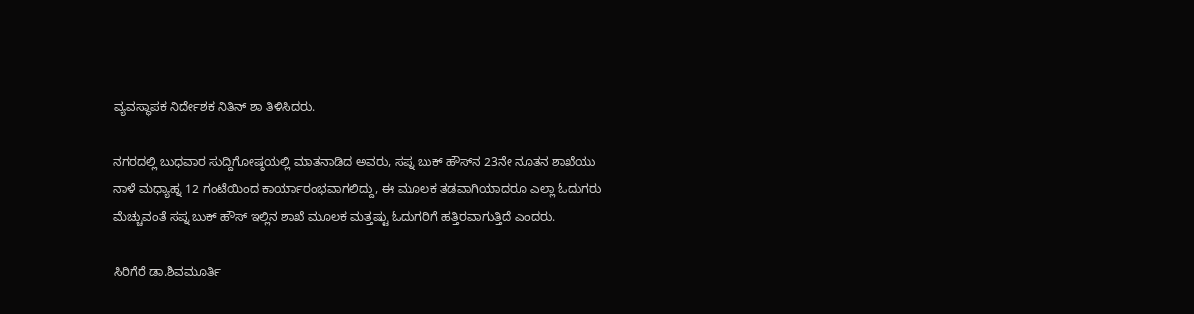ವ್ಯವಸ್ಥಾಪಕ ನಿರ್ದೇಶಕ ನಿತಿನ್ ಶಾ ತಿಳಿಸಿದರು.

ನಗರದಲ್ಲಿ ಬುಧವಾರ ಸುದ್ದಿಗೋಷ್ಠಯಲ್ಲಿ ಮಾತನಾಡಿದ ಅವರು, ಸಪ್ನ ಬುಕ್‌ ಹೌಸ್‌ನ 23ನೇ ನೂತನ ಶಾಖೆಯು ನಾಳೆ ಮಧ್ಯಾಹ್ನ 12 ಗಂಟೆಯಿಂದ ಕಾರ್ಯಾರಂಭವಾಗಲಿದ್ದು, ಈ ಮೂಲಕ ತಡವಾಗಿಯಾದರೂ ಎಲ್ಲಾ ಓದುಗರು ಮೆಚ್ಚುವಂತೆ ಸಪ್ನ ಬುಕ್ ಹೌಸ್ ಇಲ್ಲಿನ ಶಾಖೆ ಮೂಲಕ ಮತ್ತಷ್ಟು ಓದುಗರಿಗೆ ಹತ್ತಿರವಾಗುತ್ತಿದೆ ಎಂದರು.

ಸಿರಿಗೆರೆ ಡಾ.ಶಿವಮೂರ್ತಿ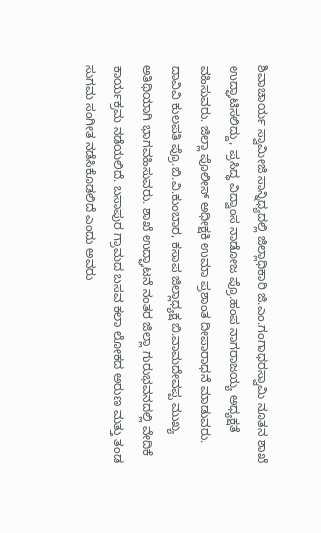ಶಿವಾಚಾರ್ಯ ಸ್ವಾಮೀಜಿ ಸಾನ್ನಿಧ್ಯದಲ್ಲಿ ಜಿಲ್ಲಾಧಿಕಾರಿ ಜಿ.ಎಂ.ಗಂಗಾಧರಸ್ವಾಮಿ ನೂತನ ಶಾಖೆ ಉದ್ಘಾಟಿಸಲಿದ್ದು, ಪ್ರಸಿದ್ಧ ವಿದ್ವಾಂಸ ನಾಡೋಜ ಪ್ರೊ.ಹಂಪ ನಾಗರಾಜಯ್ಯ ಅಧ್ಯಕ್ಷತೆ ವಹಿಸುವರು. ಜಿಲ್ಲಾ ಪೊಲೀಸ್ ಅಧೀಕ್ಷಕಿ ಉಮಾ ಪ್ರಶಾಂತ ದೀಪಾರಾಧನೆ ಮಾಡುವರು. ದಾವಿವಿ ಕುಲಪತಿ ಪ್ರೊ.ಬಿ.ವಿ.ಕುಂಬಾರ, ಕಸಾಪ ಜಿಲ್ಲಾಧ್ಯಕ್ಷ ಬಿ.ವಾಮದೇವಪ್ಪ ಮುಖ್ಯ ಅತಿಥಿಯಾಗಿ ಭಾಗವಹಿಸುವರು. ಶಾಖೆ ಉದ್ಘಾಟನೆ ನಂತರ ಜಿಲ್ಲಾ ಗುರುಭವನದಲ್ಲಿ ವೇದಿಕೆ ಕಾರ್ಯಕ್ರಮ ನಡೆಯಲಿದೆ. ಬಸಾಪುರ ಗ್ರಾಮದ ಬಸವ ಕಲಾ ಲೋಕದ ಅರುಣ ಮತ್ತು ತಂಡ ಸುಗಮ ಸಂಗೀತ ನಡೆಸಿಕೊಡಲಿದೆ ಎಂದು ಅವರು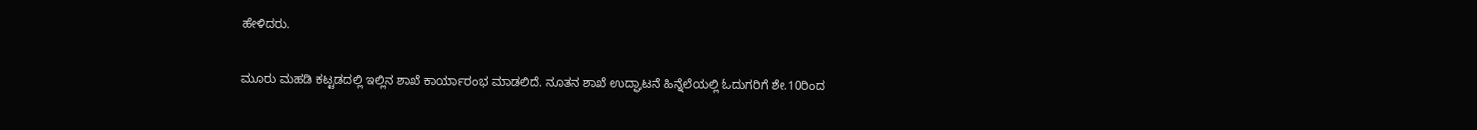ಹೇಳಿದರು.

ಮೂರು ಮಹಡಿ ಕಟ್ಟಡದಲ್ಲಿ ಇಲ್ಲಿನ ಶಾಖೆ ಕಾರ್ಯಾರಂಭ ಮಾಡಲಿದೆ. ನೂತನ ಶಾಖೆ ಉದ್ಘಾಟನೆ ಹಿನ್ನೆಲೆಯಲ್ಲಿ ಓದುಗರಿಗೆ ಶೇ.10ರಿಂದ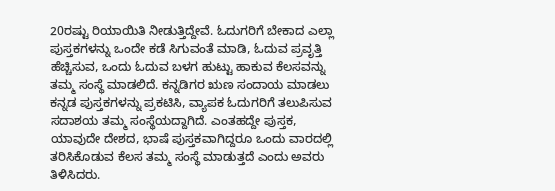20ರಷ್ಟು ರಿಯಾಯಿತಿ ನೀಡುತ್ತಿದ್ದೇವೆ. ಓದುಗರಿಗೆ ಬೇಕಾದ ಎಲ್ಲಾ ಪುಸ್ತಕಗಳನ್ನು ಒಂದೇ ಕಡೆ ಸಿಗುವಂತೆ ಮಾಡಿ, ಓದುವ ಪ್ರವೃತ್ತಿ ಹೆಚ್ಚಿಸುವ, ಒಂದು ಓದುವ ಬಳಗ ಹುಟ್ಟು ಹಾಕುವ ಕೆಲಸವನ್ನು ತಮ್ಮ ಸಂಸ್ಥೆ ಮಾಡಲಿದೆ. ಕನ್ನಡಿಗರ ಋಣ ಸಂದಾಯ ಮಾಡಲು ಕನ್ನಡ ಪುಸ್ತಕಗಳನ್ನು ಪ್ರಕಟಿಸಿ, ವ್ಯಾಪಕ ಓದುಗರಿಗೆ ತಲುಪಿಸುವ ಸದಾಶಯ ತಮ್ಮ ಸಂಸ್ಥೆಯದ್ದಾಗಿದೆ. ಎಂತಹದ್ದೇ ಪುಸ್ತಕ, ಯಾವುದೇ ದೇಶದ, ಭಾಷೆ ಪುಸ್ತಕವಾಗಿದ್ದರೂ ಒಂದು ವಾರದಲ್ಲಿ ತರಿಸಿಕೊಡುವ ಕೆಲಸ ತಮ್ಮ ಸಂಸ್ಥೆ ಮಾಡುತ್ತದೆ ಎಂದು ಅವರು ತಿಳಿಸಿದರು.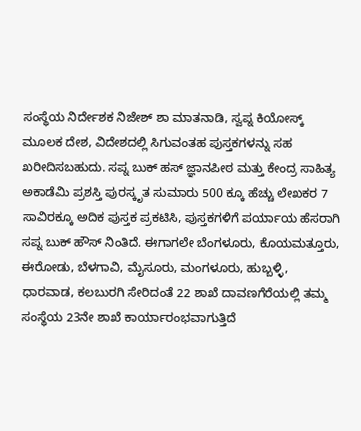ಸಂಸ್ಥೆಯ ನಿರ್ದೇಶಕ ನಿಜೇಶ್ ಶಾ ಮಾತನಾಡಿ, ಸ್ವಪ್ನ ಕಿಯೋಸ್ಕ್ ಮೂಲಕ ದೇಶ, ವಿದೇಶದಲ್ಲಿ ಸಿಗುವಂತಹ ಪುಸ್ತಕಗಳನ್ನು ಸಹ ಖರೀದಿಸಬಹುದು. ಸಪ್ನ ಬುಕ್‌ ಹಸ್‌ ಜ್ಞಾನಪೀಠ ಮತ್ತು ಕೇಂದ್ರ ಸಾಹಿತ್ಯ ಅಕಾಡೆಮಿ ಪ್ರಶಸ್ತಿ ಪುರಸ್ಕೃತ ಸುಮಾರು 500 ಕ್ಕೂ ಹೆಚ್ಚು ಲೇಖಕರ 7 ಸಾವಿರಕ್ಕೂ ಅದಿಕ ಪುಸ್ತಕ ಪ್ರಕಟಿಸಿ, ಪುಸ್ತಕಗಳಿಗೆ ಪರ್ಯಾಯ ಹೆಸರಾಗಿ ಸಪ್ನ ಬುಕ್ ಹೌಸ್ ನಿಂತಿದೆ. ಈಗಾಗಲೇ ಬೆಂಗಳೂರು, ಕೊಯಮತ್ತೂರು, ಈರೋಡು, ಬೆಳಗಾವಿ, ಮೈಸೂರು, ಮಂಗಳೂರು, ಹುಬ್ಬಳ್ಳಿ, ಧಾರವಾಡ, ಕಲಬುರಗಿ ಸೇರಿದಂತೆ 22 ಶಾಖೆ ದಾವಣಗೆರೆಯಲ್ಲಿ ತಮ್ಮ ಸಂಸ್ಥೆಯ 23ನೇ ಶಾಖೆ ಕಾರ್ಯಾರಂಭವಾಗುತ್ತಿದೆ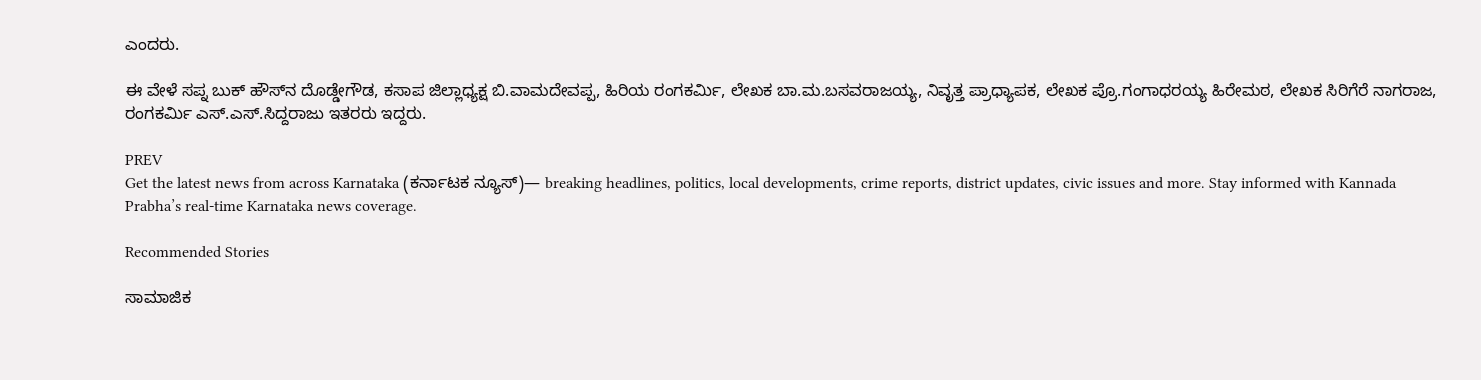ಎಂದರು.

ಈ ವೇಳೆ ಸಪ್ನ ಬುಕ್‌ ಹೌಸ್‌ನ ದೊಡ್ಡೇಗೌಡ, ಕಸಾಪ ಜಿಲ್ಲಾಧ್ಯಕ್ಷ ಬಿ.ವಾಮದೇವಪ್ಪ, ಹಿರಿಯ ರಂಗಕರ್ಮಿ, ಲೇಖಕ ಬಾ.ಮ.ಬಸವರಾಜಯ್ಯ, ನಿವೃತ್ತ ಪ್ರಾಧ್ಯಾಪಕ, ಲೇಖಕ ಪ್ರೊ.ಗಂಗಾಧರಯ್ಯ ಹಿರೇಮಠ, ಲೇಖಕ ಸಿರಿಗೆರೆ ನಾಗರಾಜ, ರಂಗಕರ್ಮಿ ಎಸ್.ಎಸ್.ಸಿದ್ದರಾಜು ಇತರರು ಇದ್ದರು.

PREV
Get the latest news from across Karnataka (ಕರ್ನಾಟಕ ನ್ಯೂಸ್)— breaking headlines, politics, local developments, crime reports, district updates, civic issues and more. Stay informed with Kannada Prabha’s real‑time Karnataka news coverage.

Recommended Stories

ಸಾಮಾಜಿಕ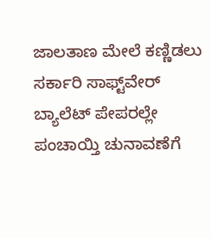ಜಾಲತಾಣ ಮೇಲೆ ಕಣ್ಣಿಡಲು ಸರ್ಕಾರಿ ಸಾಫ್ಟ್‌ವೇರ್‌
ಬ್ಯಾಲೆಟ್‌ ಪೇಪರಲ್ಲೇ ಪಂಚಾಯ್ತಿ ಚುನಾವಣೆಗೆ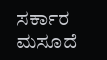ಸರ್ಕಾರ ಮಸೂದೆ